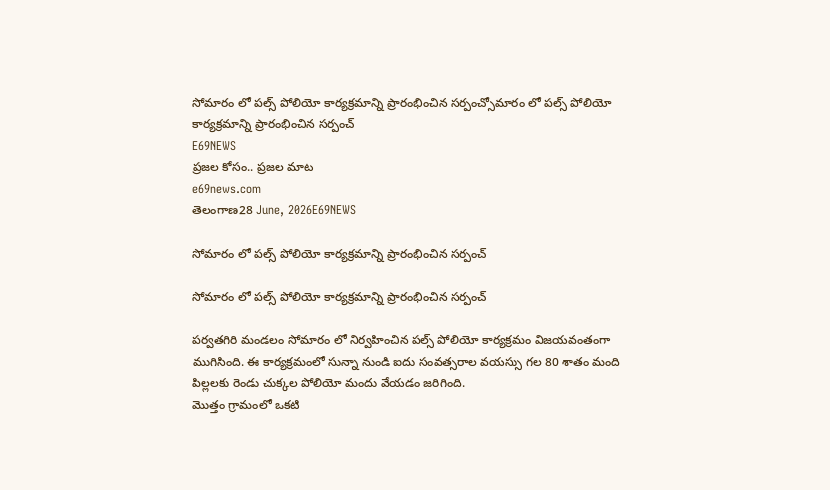సోమారం లో పల్స్ పోలియో కార్యక్రమాన్ని ప్రారంభించిన సర్పంచ్సోమారం లో పల్స్ పోలియో కార్యక్రమాన్ని ప్రారంభించిన సర్పంచ్
E69NEWS
ప్రజల కోసం.. ప్రజల మాట
e69news.com
తెలంగాణ28 June, 2026E69NEWS

సోమారం లో పల్స్ పోలియో కార్యక్రమాన్ని ప్రారంభించిన సర్పంచ్

సోమారం లో పల్స్ పోలియో కార్యక్రమాన్ని ప్రారంభించిన సర్పంచ్

పర్వతగిరి మండలం సోమారం లో నిర్వహించిన పల్స్ పోలియో కార్యక్రమం విజయవంతంగా ముగిసింది. ఈ కార్యక్రమంలో సున్నా నుండి ఐదు సంవత్సరాల వయస్సు గల 80 శాతం మంది పిల్లలకు రెండు చుక్కల పోలియో మందు వేయడం జరిగింది.
మొత్తం గ్రామంలో ఒకటి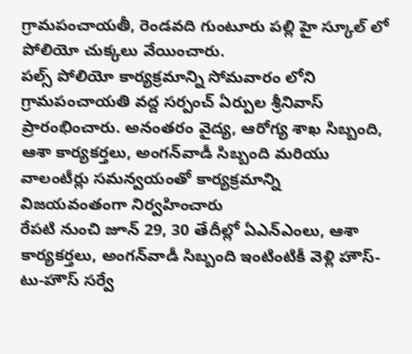గ్రామపంచాయతీ, రెండవది గుంటూరు పల్లి హై స్కూల్ లో పోలియో చుక్కలు వేయించారు.
పల్స్ పోలియో కార్యక్రమాన్ని సోమవారం లోని గ్రామపంచాయతి వద్ద సర్పంచ్ ఏర్పుల శ్రీనివాస్ ప్రారంభించారు. అనంతరం వైద్య, ఆరోగ్య శాఖ సిబ్బంది, ఆశా కార్యకర్తలు, అంగన్‌వాడీ సిబ్బంది మరియు వాలంటీర్లు సమన్వయంతో కార్యక్రమాన్ని విజయవంతంగా నిర్వహించారు
రేపటి నుంచి జూన్ 29, 30 తేదీల్లో ఏఎన్‌ఎంలు, ఆశా కార్యకర్తలు, అంగన్‌వాడీ సిబ్బంది ఇంటింటికీ వెళ్లి హౌస్-టు-హౌస్ సర్వే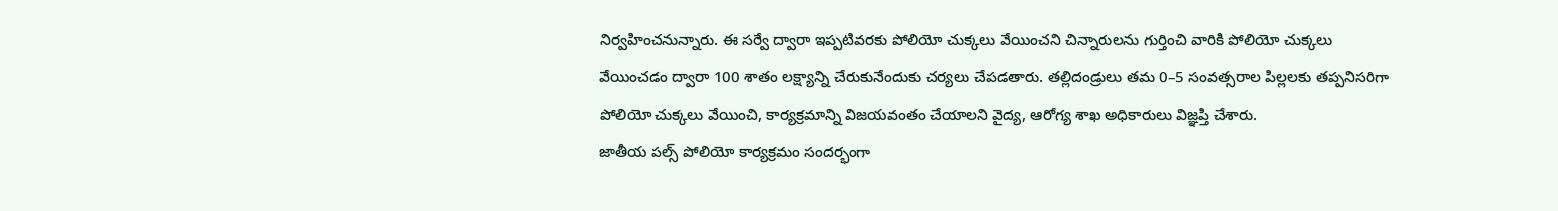నిర్వహించనున్నారు. ఈ సర్వే ద్వారా ఇప్పటివరకు పోలియో చుక్కలు వేయించని చిన్నారులను గుర్తించి వారికి పోలియో చుక్కలు వేయించడం ద్వారా 100 శాతం లక్ష్యాన్ని చేరుకునేందుకు చర్యలు చేపడతారు. తల్లిదండ్రులు తమ 0–5 సంవత్సరాల పిల్లలకు తప్పనిసరిగా పోలియో చుక్కలు వేయించి, కార్యక్రమాన్ని విజయవంతం చేయాలని వైద్య, ఆరోగ్య శాఖ అధికారులు విజ్ఞప్తి చేశారు.
జాతీయ పల్స్ పోలియో కార్యక్రమం సందర్భంగా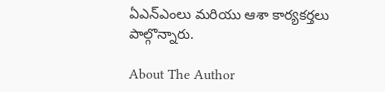ఏఎన్ఎంలు మరియు ఆశా కార్యకర్తలు పాల్గొన్నారు.

About The Author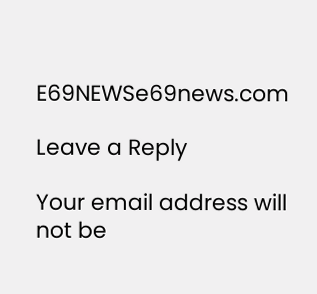E69NEWSe69news.com

Leave a Reply

Your email address will not be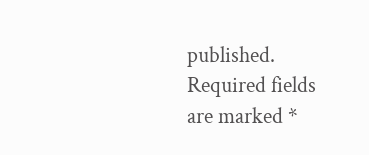published. Required fields are marked *